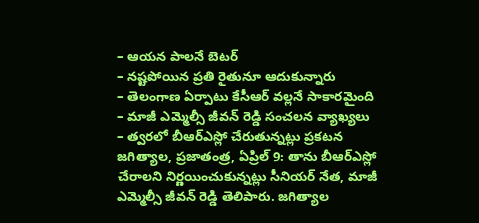– ఆయన పాలనే బెటర్
– నష్టపోయిన ప్రతి రైతునూ ఆదుకున్నారు
– తెలంగాణ ఏర్పాటు కేసీఆర్ వల్లనే సాకారమైంది
– మాజీ ఎమ్మెల్సీ జీవన్ రెడ్డి సంచలన వ్యాఖ్యలు
– త్వరలో బీఆర్ఎస్లో చేరుతున్నట్లు ప్రకటన
జగిత్యాల, ప్రజాతంత్ర, ఏప్రిల్ 9: తాను బీఆర్ఎస్లో చేరాలని నిర్ణయించుకున్నట్లు సీనియర్ నేత, మాజీ ఎమ్మెల్సీ జీవన్ రెడ్డి తెలిపారు. జగిత్యాల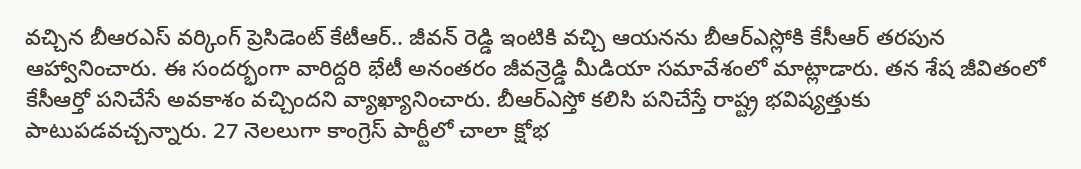వచ్చిన బీఆరఎస్ వర్కింగ్ ప్రెసిడెంట్ కేటీఆర్.. జీవన్ రెడ్డి ఇంటికి వచ్చి ఆయనను బీఆర్ఎస్లోకి కేసీఆర్ తరపున ఆహ్వానించారు. ఈ సందర్భంగా వారిద్దరి భేటీ అనంతరం జీవన్రెడ్డి మీడియా సమావేశంలో మాట్లాడారు. తన శేష జీవితంలో కేసీఆర్తో పనిచేసే అవకాశం వచ్చిందని వ్యాఖ్యానించారు. బీఆర్ఎస్తో కలిసి పనిచేస్తే రాష్ట్ర భవిష్యత్తుకు పాటుపడవచ్చన్నారు. 27 నెలలుగా కాంగ్రెస్ పార్టీలో చాలా క్షోభ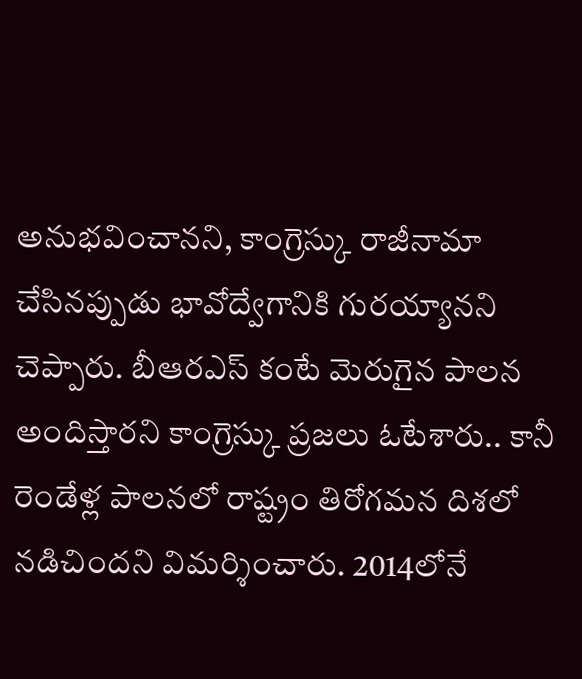అనుభవించానని, కాంగ్రెస్కు రాజీనామా చేసినప్పుడు భావోద్వేగానికి గురయ్యానని చెప్పారు. బీఆరఎస్ కంటే మెరుగైన పాలన అందిస్తారని కాంగ్రెస్కు ప్రజలు ఓటేశారు.. కానీ రెండేళ్ల పాలనలో రాష్ట్రం తిరోగమన దిశలో నడిచిందని విమర్శించారు. 2014లోనే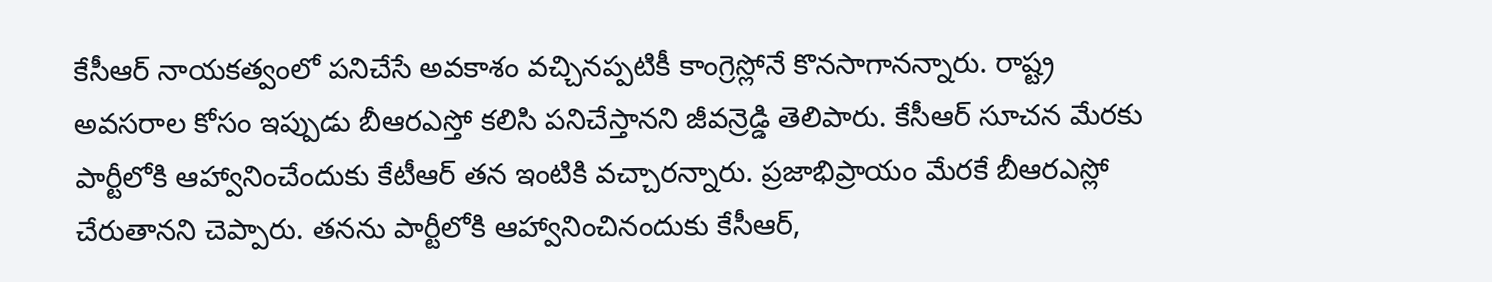కేసీఆర్ నాయకత్వంలో పనిచేసే అవకాశం వచ్చినప్పటికీ కాంగ్రెస్లోనే కొనసాగానన్నారు. రాష్ట్ర అవసరాల కోసం ఇప్పుడు బీఆరఎస్తో కలిసి పనిచేస్తానని జీవన్రెడ్డి తెలిపారు. కేసీఆర్ సూచన మేరకు పార్టీలోకి ఆహ్వానించేందుకు కేటీఆర్ తన ఇంటికి వచ్చారన్నారు. ప్రజాభిప్రాయం మేరకే బీఆరఎస్లో చేరుతానని చెప్పారు. తనను పార్టీలోకి ఆహ్వానించినందుకు కేసీఆర్,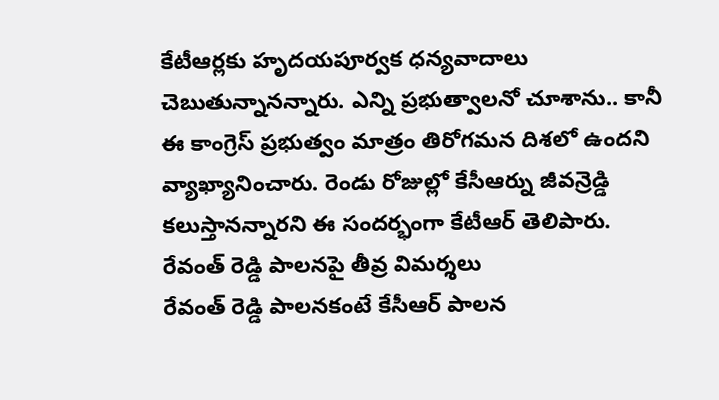కేటీఆర్లకు హృదయపూర్వక ధన్యవాదాలు చెబుతున్నానన్నారు. ఎన్ని ప్రభుత్వాలనో చూశాను.. కానీ ఈ కాంగ్రెస్ ప్రభుత్వం మాత్రం తిరోగమన దిశలో ఉందని వ్యాఖ్యానించారు. రెండు రోజుల్లో కేసీఆర్ను జీవన్రెడ్డి కలుస్తానన్నారని ఈ సందర్భంగా కేటీఆర్ తెలిపారు.
రేవంత్ రెడ్డి పాలనపై తీవ్ర విమర్శలు
రేవంత్ రెడ్డి పాలనకంటే కేసీఆర్ పాలన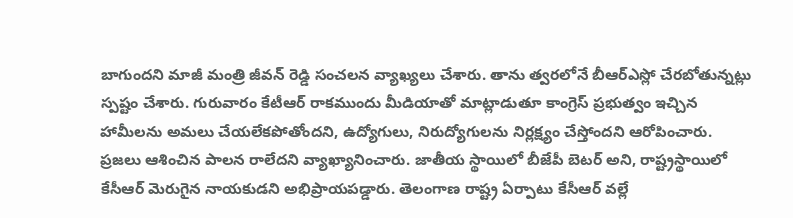బాగుందని మాజీ మంత్రి జీవన్ రెడ్డి సంచలన వ్యాఖ్యలు చేశారు. తాను త్వరలోనే బీఆర్ఎస్లో చేరబోతున్నట్లు స్పష్టం చేశారు. గురువారం కేటీఆర్ రాకముందు మీడియాతో మాట్లాడుతూ కాంగ్రెస్ ప్రభుత్వం ఇచ్చిన హామీలను అమలు చేయలేకపోతోందని, ఉద్యోగులు, నిరుద్యోగులను నిర్లక్ష్యం చేస్తోందని ఆరోపించారు. ప్రజలు ఆశించిన పాలన రాలేదని వ్యాఖ్యానించారు. జాతీయ స్థాయిలో బీజేపీ బెటర్ అని, రాష్ట్రస్థాయిలో కేసీఆర్ మెరుగైన నాయకుడని అభిప్రాయపడ్డారు. తెలంగాణ రాష్ట్ర ఏర్పాటు కేసీఆర్ వల్లే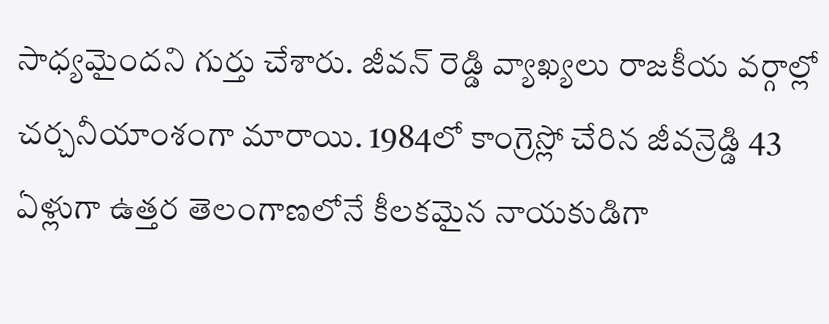సాధ్యమైందని గుర్తు చేశారు. జీవన్ రెడ్డి వ్యాఖ్యలు రాజకీయ వర్గాల్లో చర్చనీయాంశంగా మారాయి. 1984లో కాంగ్రెస్లో చేరిన జీవన్రెడ్డి 43 ఏళ్లుగా ఉత్తర తెలంగాణలోనే కీలకమైన నాయకుడిగా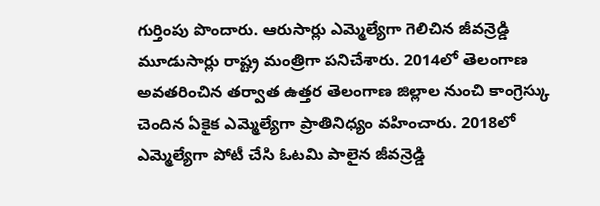గుర్తింపు పొందారు. ఆరుసార్లు ఎమ్మెల్యేగా గెలిచిన జీవన్రెడ్డి మూడుసార్లు రాష్ట్ర మంత్రిగా పనిచేశారు. 2014లో తెలంగాణ అవతరించిన తర్వాత ఉత్తర తెలంగాణ జిల్లాల నుంచి కాంగ్రెస్కు చెందిన ఏకైక ఎమ్మెల్యేగా ప్రాతినిధ్యం వహించారు. 2018లో ఎమ్మెల్యేగా పోటీ చేసి ఓటమి పాలైన జీవన్రెడ్డి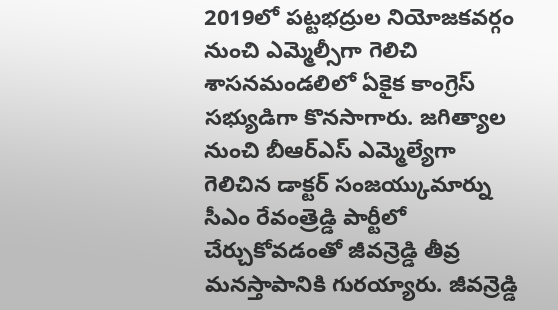2019లో పట్టభద్రుల నియోజకవర్గం నుంచి ఎమ్మెల్సీగా గెలిచి శాసనమండలిలో ఏకైక కాంగ్రెస్ సభ్యుడిగా కొనసాగారు. జగిత్యాల నుంచి బీఆర్ఎస్ ఎమ్మెల్యేగా గెలిచిన డాక్టర్ సంజయ్కుమార్ను సీఎం రేవంత్రెడ్డి పార్టీలో చేర్చుకోవడంతో జీవన్రెడ్డి తీవ్ర మనస్తాపానికి గురయ్యారు. జీవన్రెడ్డి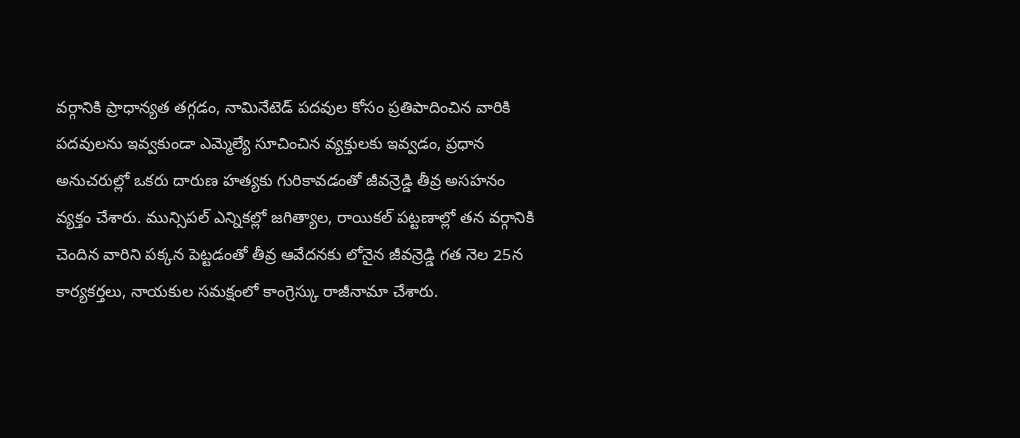వర్గానికి ప్రాధాన్యత తగ్గడం, నామినేటెడ్ పదవుల కోసం ప్రతిపాదించిన వారికి పదవులను ఇవ్వకుండా ఎమ్మెల్యే సూచించిన వ్యక్తులకు ఇవ్వడం, ప్రధాన అనుచరుల్లో ఒకరు దారుణ హత్యకు గురికావడంతో జీవన్రెడ్డి తీవ్ర అసహనం వ్యక్తం చేశారు. మున్సిపల్ ఎన్నికల్లో జగిత్యాల, రాయికల్ పట్టణాల్లో తన వర్గానికి చెందిన వారిని పక్కన పెట్టడంతో తీవ్ర ఆవేదనకు లోనైన జీవన్రెడ్డి గత నెల 25న కార్యకర్తలు, నాయకుల సమక్షంలో కాంగ్రెస్కు రాజీనామా చేశారు.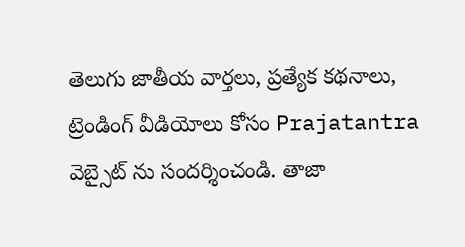తెలుగు జాతీయ వార్తలు, ప్రత్యేక కథనాలు, ట్రెండింగ్ వీడియోలు కోసం Prajatantra వెబ్సైట్ ను సందర్శించండి. తాజా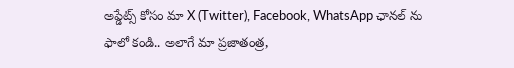అప్డేట్స్ కోసం మా X (Twitter), Facebook, WhatsApp ఛానల్ ను ఫాలో కండి.. అలాగే మా ప్రజాతంత్ర,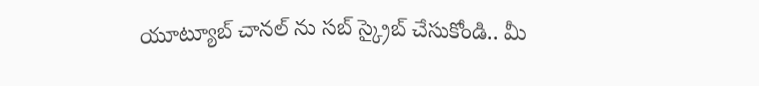యూట్యూబ్ చానల్ ను సబ్ స్క్రైబ్ చేసుకోండి.. మీ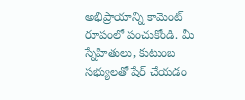అభిప్రాయాన్ని కామెంట్ రూపంలో పంచుకోండి. మీ స్నేహితులు, కుటుంబ సభ్యులతో షేర్ చేయడం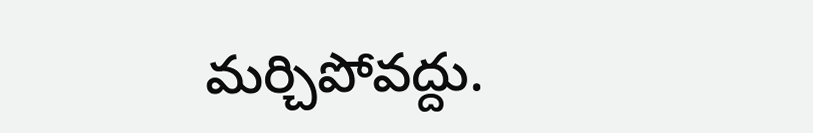మర్చిపోవద్దు.